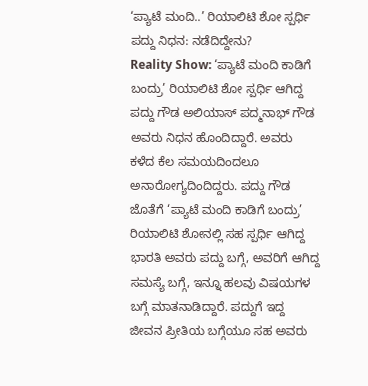‘ಪ್ಯಾಟೆ ಮಂದಿ..’ ರಿಯಾಲಿಟಿ ಶೋ ಸ್ಪರ್ಧಿ ಪದ್ದು ನಿಧನ: ನಡೆದಿದ್ದೇನು?
Reality Show: ‘ಪ್ಯಾಟೆ ಮಂದಿ ಕಾಡಿಗೆ ಬಂದ್ರು’ ರಿಯಾಲಿಟಿ ಶೋ ಸ್ಪರ್ಧಿ ಆಗಿದ್ದ ಪದ್ದು ಗೌಡ ಅಲಿಯಾಸ್ ಪದ್ಮನಾಭ್ ಗೌಡ ಅವರು ನಿಧನ ಹೊಂದಿದ್ದಾರೆ. ಅವರು ಕಳೆದ ಕೆಲ ಸಮಯದಿಂದಲೂ ಅನಾರೋಗ್ಯದಿಂದಿದ್ದರು. ಪದ್ದು ಗೌಡ ಜೊತೆಗೆ ‘ಪ್ಯಾಟೆ ಮಂದಿ ಕಾಡಿಗೆ ಬಂದ್ರು’ ರಿಯಾಲಿಟಿ ಶೋನಲ್ಲಿ ಸಹ ಸ್ಪರ್ಧಿ ಆಗಿದ್ದ ಭಾರತಿ ಅವರು ಪದ್ದು ಬಗ್ಗೆ, ಅವರಿಗೆ ಆಗಿದ್ದ ಸಮಸ್ಯೆ ಬಗ್ಗೆ, ಇನ್ನೂ ಹಲವು ವಿಷಯಗಳ ಬಗ್ಗೆ ಮಾತನಾಡಿದ್ದಾರೆ. ಪದ್ದುಗೆ ಇದ್ದ ಜೀವನ ಪ್ರೀತಿಯ ಬಗ್ಗೆಯೂ ಸಹ ಅವರು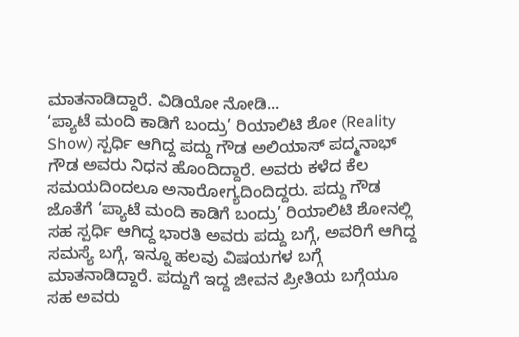ಮಾತನಾಡಿದ್ದಾರೆ. ವಿಡಿಯೋ ನೋಡಿ...
‘ಪ್ಯಾಟೆ ಮಂದಿ ಕಾಡಿಗೆ ಬಂದ್ರು’ ರಿಯಾಲಿಟಿ ಶೋ (Reality Show) ಸ್ಪರ್ಧಿ ಆಗಿದ್ದ ಪದ್ದು ಗೌಡ ಅಲಿಯಾಸ್ ಪದ್ಮನಾಭ್ ಗೌಡ ಅವರು ನಿಧನ ಹೊಂದಿದ್ದಾರೆ. ಅವರು ಕಳೆದ ಕೆಲ ಸಮಯದಿಂದಲೂ ಅನಾರೋಗ್ಯದಿಂದಿದ್ದರು. ಪದ್ದು ಗೌಡ ಜೊತೆಗೆ ‘ಪ್ಯಾಟೆ ಮಂದಿ ಕಾಡಿಗೆ ಬಂದ್ರು’ ರಿಯಾಲಿಟಿ ಶೋನಲ್ಲಿ ಸಹ ಸ್ಪರ್ಧಿ ಆಗಿದ್ದ ಭಾರತಿ ಅವರು ಪದ್ದು ಬಗ್ಗೆ, ಅವರಿಗೆ ಆಗಿದ್ದ ಸಮಸ್ಯೆ ಬಗ್ಗೆ, ಇನ್ನೂ ಹಲವು ವಿಷಯಗಳ ಬಗ್ಗೆ ಮಾತನಾಡಿದ್ದಾರೆ. ಪದ್ದುಗೆ ಇದ್ದ ಜೀವನ ಪ್ರೀತಿಯ ಬಗ್ಗೆಯೂ ಸಹ ಅವರು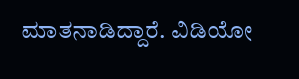ಮಾತನಾಡಿದ್ದಾರೆ. ವಿಡಿಯೋ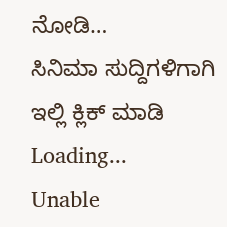ನೋಡಿ…
ಸಿನಿಮಾ ಸುದ್ದಿಗಳಿಗಾಗಿ ಇಲ್ಲಿ ಕ್ಲಿಕ್ ಮಾಡಿ
Loading...
Unable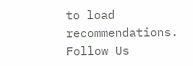to load recommendations.
Follow Us